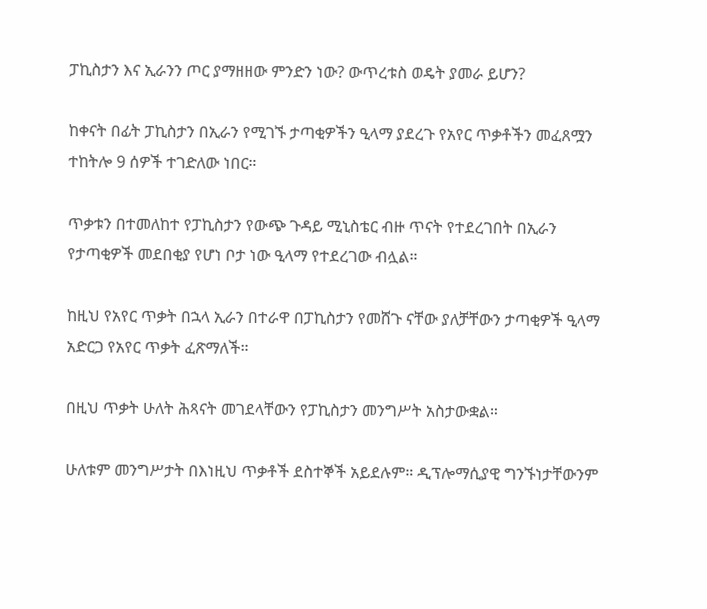ፓኪስታን እና ኢራንን ጦር ያማዘዘው ምንድን ነው? ውጥረቱስ ወዴት ያመራ ይሆን?

ከቀናት በፊት ፓኪስታን በኢራን የሚገኙ ታጣቂዎችን ዒላማ ያደረጉ የአየር ጥቃቶችን መፈጸሟን ተከትሎ 9 ሰዎች ተገድለው ነበር።

ጥቃቱን በተመለከተ የፓኪስታን የውጭ ጉዳይ ሚኒስቴር ብዙ ጥናት የተደረገበት በኢራን የታጣቂዎች መደበቂያ የሆነ ቦታ ነው ዒላማ የተደረገው ብሏል።

ከዚህ የአየር ጥቃት በኋላ ኢራን በተራዋ በፓኪስታን የመሸጉ ናቸው ያለቻቸውን ታጣቂዎች ዒላማ አድርጋ የአየር ጥቃት ፈጽማለች።

በዚህ ጥቃት ሁለት ሕጻናት መገደላቸውን የፓኪስታን መንግሥት አስታውቋል።

ሁለቱም መንግሥታት በእነዚህ ጥቃቶች ደስተኞች አይደሉም። ዲፕሎማሲያዊ ግንኙነታቸውንም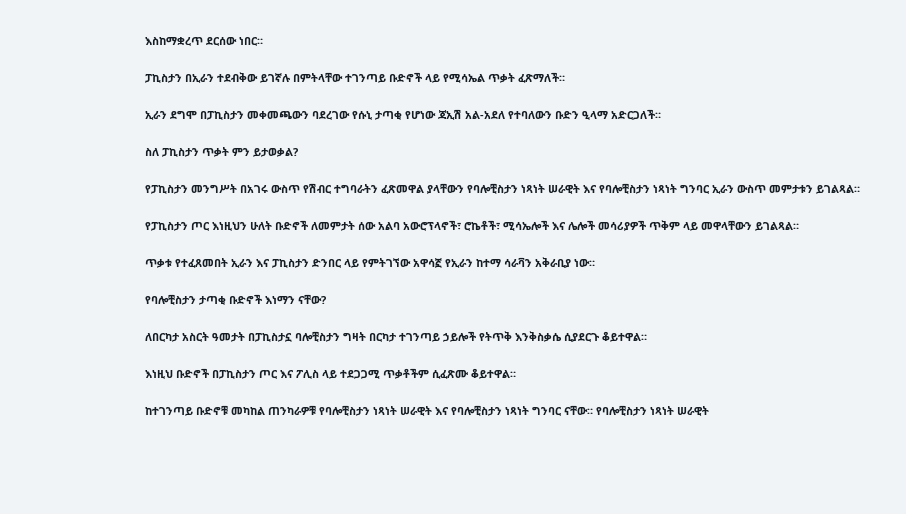እስከማቋረጥ ደርሰው ነበር።

ፓኪስታን በኢራን ተደብቅው ይገኛሉ በምትላቸው ተገንጣይ ቡድኖች ላይ የሚሳኤል ጥቃት ፈጽማለች።

ኢራን ደግሞ በፓኪስታን መቀመጫውን ባደረገው የሱኒ ታጣቂ የሆነው ጃኢሽ አል-አደለ የተባለውን ቡድን ዒላማ አድርጋለች።

ስለ ፓኪስታን ጥቃት ምን ይታወቃል?

የፓኪስታን መንግሥት በአገሩ ውስጥ የሽብር ተግባራትን ፈጽመዋል ያላቸውን የባሎቺስታን ነጻነት ሠራዊት እና የባሎቺስታን ነጻነት ግንባር ኢራን ውስጥ መምታቱን ይገልጻል።

የፓኪስታን ጦር እነዚህን ሁለት ቡድኖች ለመምታት ሰው አልባ አውሮፕላኖች፣ ሮኬቶች፣ ሚሳኤሎች እና ሌሎች መሳሪያዎች ጥቅም ላይ መዋላቸውን ይገልጻል።

ጥቃቱ የተፈጸመበት ኢራን እና ፓኪስታን ድንበር ላይ የምትገኘው አዋሳኟ የኢራን ከተማ ሳራቫን አቅራቢያ ነው።

የባሎቺስታን ታጣቂ ቡድኖች እነማን ናቸው?

ለበርካታ አስርት ዓመታት በፓኪስታኗ ባሎቺስታን ግዛት በርካታ ተገንጣይ ኃይሎች የትጥቅ እንቅስቃሴ ሲያደርጉ ቆይተዋል።

እነዚህ ቡድኖች በፓኪስታን ጦር እና ፖሊስ ላይ ተደጋጋሚ ጥቃቶችም ሲፈጽሙ ቆይተዋል።

ከተገንጣይ ቡድኖቹ መካከል ጠንካራዎቹ የባሎቺስታን ነጻነት ሠራዊት እና የባሎቺስታን ነጻነት ግንባር ናቸው። የባሎቺስታን ነጻነት ሠራዊት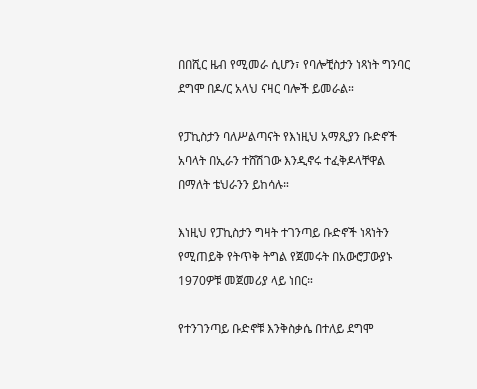በበሺር ዜብ የሚመራ ሲሆን፣ የባሎቺስታን ነጻነት ግንባር ደግሞ በዶ/ር አላህ ናዛር ባሎች ይመራል።

የፓኪስታን ባለሥልጣናት የእነዚህ አማጺያን ቡድኖች አባላት በኢራን ተሸሽገው እንዲኖሩ ተፈቅዶላቸዋል በማለት ቴህራንን ይከሳሉ።

እነዚህ የፓኪስታን ግዛት ተገንጣይ ቡድኖች ነጻነትን የሚጠይቅ የትጥቅ ትግል የጀመሩት በአውሮፓውያኑ 1970ዎቹ መጀመሪያ ላይ ነበር።

የተንገንጣይ ቡድኖቹ እንቅስቃሴ በተለይ ደግሞ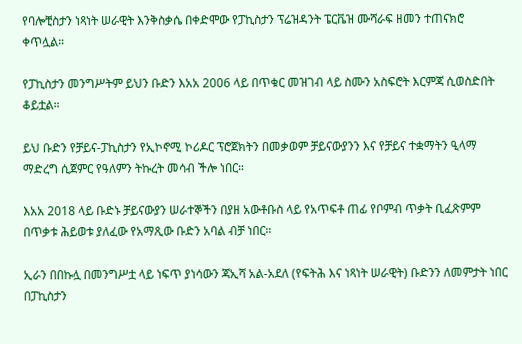የባሎቺስታን ነጻነት ሠራዊት እንቅስቃሴ በቀድሞው የፓኪስታን ፕሬዝዳንት ፔርቬዝ ሙሻራፍ ዘመን ተጠናክሮ ቀጥሏል።

የፓኪስታን መንግሥትም ይህን ቡድን እአአ 2006 ላይ በጥቁር መዝገብ ላይ ስሙን አስፍሮት እርምጃ ሲወስድበት ቆይቷል።

ይህ ቡድን የቻይና-ፓኪስታን የኢኮኖሚ ኮሪዶር ፕሮጀክትን በመቃወም ቻይናውያንን እና የቻይና ተቋማትን ዒላማ ማድረግ ሲጀምር የዓለምን ትኩረት መሳብ ችሎ ነበር።

እአአ 2018 ላይ ቡድኑ ቻይናውያን ሠራተኞችን በያዘ አውቶቡስ ላይ የአጥፍቶ ጠፊ የቦምብ ጥቃት ቢፈጽምም በጥቃቱ ሕይወቱ ያለፈው የአማጺው ቡድን አባል ብቻ ነበር።

ኢራን በበኩሏ በመንግሥቷ ላይ ነፍጥ ያነሳውን ጃኢሻ አል-አደለ (የፍትሕ እና ነጻነት ሠራዊት) ቡድንን ለመምታት ነበር በፓኪስታን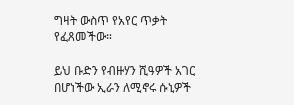ግዛት ውስጥ የአየር ጥቃት የፈጸመችው።

ይህ ቡድን የብዙሃን ሺዓዎች አገር በሆነችው ኢራን ለሚኖሩ ሱኒዎች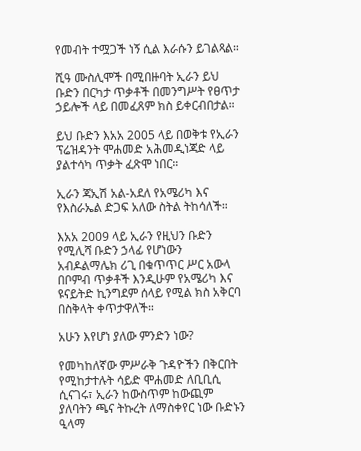የመብት ተሟጋች ነኝ ሲል እራሱን ይገልጻል።

ሺዓ ሙስሊሞች በሚበዙባት ኢራን ይህ ቡድን በርካታ ጥቃቶች በመንግሥት የፀጥታ ኃይሎች ላይ በመፈጸም ክስ ይቀርብበታል።

ይህ ቡድን እአአ 2005 ላይ በወቅቱ የኢራን ፕሬዝዳንት ሞሐመድ አሕመዲነጃድ ላይ ያልተሳካ ጥቃት ፈጽሞ ነበር።

ኢራን ጃኢሽ አል-አደለ የአሜሪካ እና የእስራኤል ድጋፍ አለው ስትል ትከሳለች።

እአአ 2009 ላይ ኢራን የዚህን ቡድን የሚሊሻ ቡድን ኃላፊ የሆነውን አብዶልማሌክ ሪጊ በቁጥጥር ሥር አውላ በቦምብ ጥቃቶች እንዲሁም የአሜሪካ እና ዩናይትድ ኪንግደም ሰላይ የሚል ክስ አቅርባ በስቅላት ቀጥታዋለች።

አሁን እየሆነ ያለው ምንድን ነው?

የመካከለኛው ምሥራቅ ጉዳዮችን በቅርበት የሚከታተሉት ሳይድ ሞሐመድ ለቢቢሲ ሲናገሩ፣ ኢራን ከውስጥም ከውጪም ያለባትን ጫና ትኩረት ለማስቀየር ነው ቡድኑን ዒላማ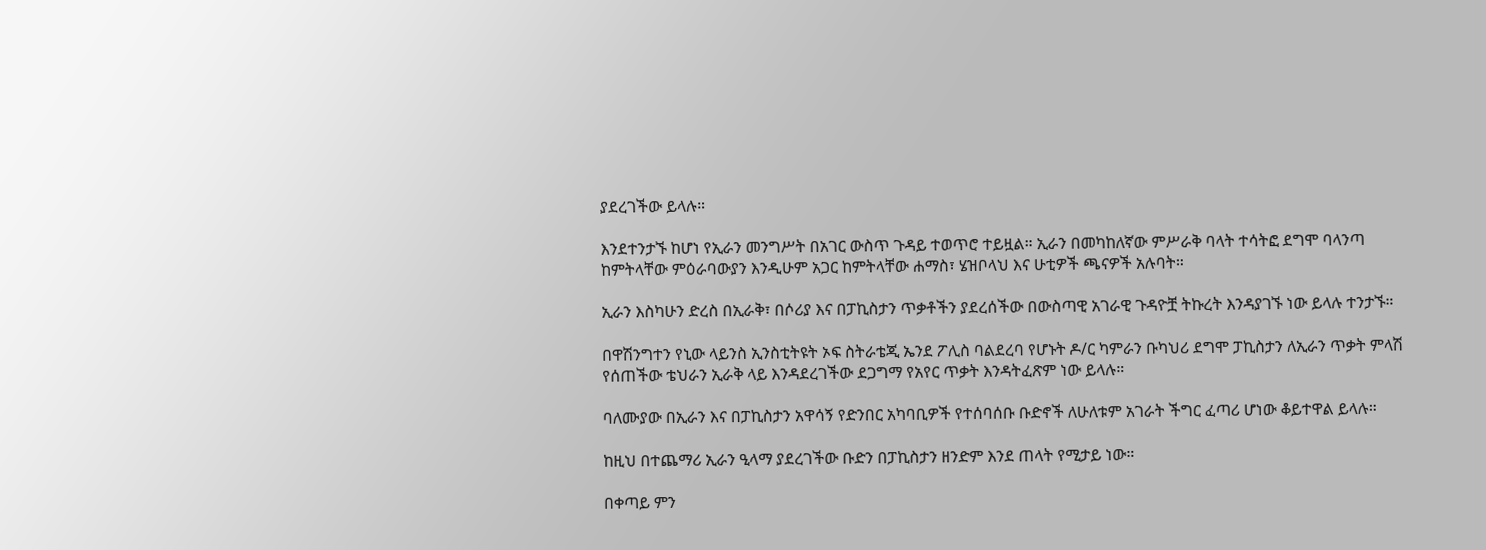ያደረገችው ይላሉ።

እንደተንታኙ ከሆነ የኢራን መንግሥት በአገር ውስጥ ጉዳይ ተወጥሮ ተይዟል። ኢራን በመካከለኛው ምሥራቅ ባላት ተሳትፎ ደግሞ ባላንጣ ከምትላቸው ምዕራባውያን እንዲሁም አጋር ከምትላቸው ሐማስ፣ ሄዝቦላህ እና ሁቲዎች ጫናዎች አሉባት።

ኢራን እስካሁን ድረስ በኢራቅ፣ በሶሪያ እና በፓኪስታን ጥቃቶችን ያደረሰችው በውስጣዊ አገራዊ ጉዳዮቿ ትኩረት እንዳያገኙ ነው ይላሉ ተንታኙ።

በዋሽንግተን የኒው ላይንስ ኢንስቲትዩት ኦፍ ስትራቴጂ ኤንደ ፖሊስ ባልደረባ የሆኑት ዶ/ር ካምራን ቡካህሪ ደግሞ ፓኪስታን ለኢራን ጥቃት ምላሽ የሰጠችው ቴህራን ኢራቅ ላይ እንዳደረገችው ደጋግማ የአየር ጥቃት እንዳትፈጽም ነው ይላሉ።

ባለሙያው በኢራን እና በፓኪስታን አዋሳኝ የድንበር አካባቢዎች የተሰባሰቡ ቡድኖች ለሁለቱም አገራት ችግር ፈጣሪ ሆነው ቆይተዋል ይላሉ።

ከዚህ በተጨማሪ ኢራን ዒላማ ያደረገችው ቡድን በፓኪስታን ዘንድም እንደ ጠላት የሚታይ ነው።

በቀጣይ ምን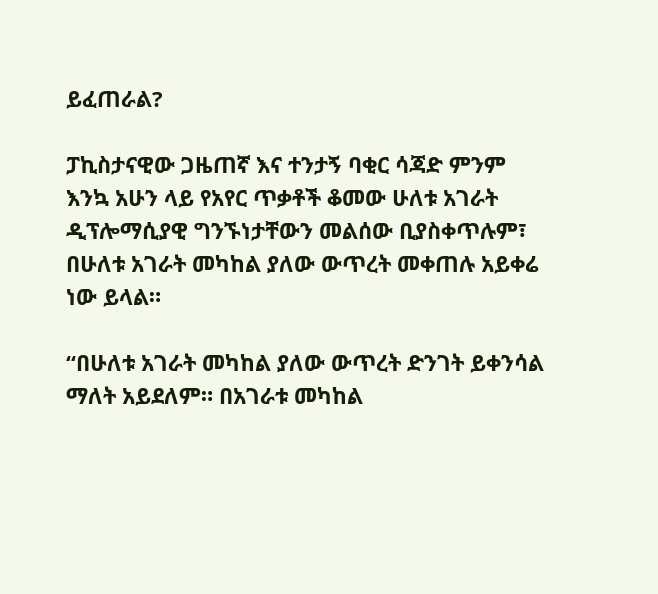ይፈጠራል?

ፓኪስታናዊው ጋዜጠኛ እና ተንታኝ ባቂር ሳጃድ ምንም እንኳ አሁን ላይ የአየር ጥቃቶች ቆመው ሁለቱ አገራት ዲፕሎማሲያዊ ግንኙነታቸውን መልሰው ቢያስቀጥሉም፣ በሁለቱ አገራት መካከል ያለው ውጥረት መቀጠሉ አይቀሬ ነው ይላል።

“በሁለቱ አገራት መካከል ያለው ውጥረት ድንገት ይቀንሳል ማለት አይደለም። በአገራቱ መካከል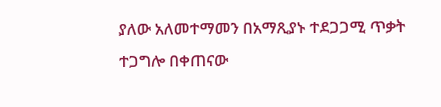ያለው አለመተማመን በአማጺያኑ ተደጋጋሚ ጥቃት ተጋግሎ በቀጠናው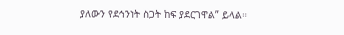ያለውን የደኅንነት ስጋት ከፍ ያደርገዋል” ይላል።